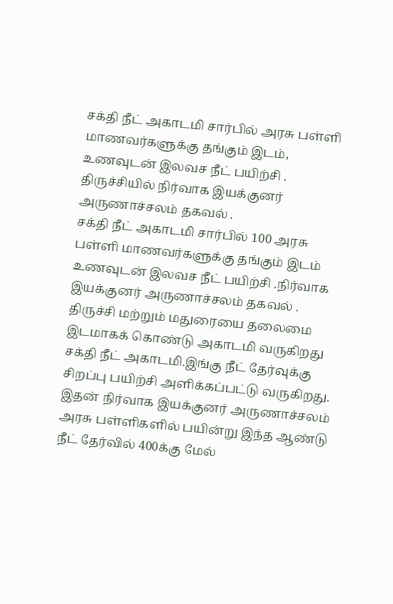சக்தி நீட் அகாடமி சார்பில் அரசு பள்ளி மாணவர்களுக்கு தங்கும் இடம், உணவுடன் இலவச நீட் பயிற்சி . திருச்சியில் நிர்வாக இயக்குனர் அருணாச்சலம் தகவல் .
சக்தி நீட் அகாடமி சார்பில் 100 அரசு பள்ளி மாணவர்களுக்கு தங்கும் இடம் உணவுடன் இலவச நீட் பயிற்சி .நிர்வாக இயக்குனர் அருணாச்சலம் தகவல் .
திருச்சி மற்றும் மதுரையை தலைமை இடமாகக் கொண்டு அகாடமி வருகிறது சக்தி நீட் அகாடமி.இங்கு நீட் தேர்வுக்கு சிறப்பு பயிற்சி அளிக்கப்பட்டு வருகிறது. இதன் நிர்வாக இயக்குனர் அருணாச்சலம் அரசு பள்ளிகளில் பயின்று இந்த ஆண்டு நீட் தேர்வில் 400க்கு மேல்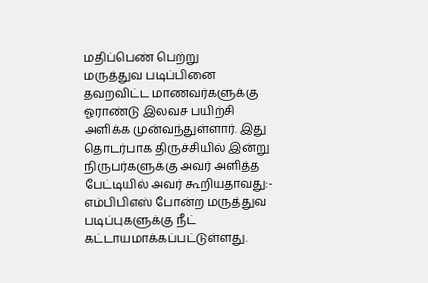மதிப்பெண் பெற்று
மருத்துவ படிப்பினை தவறவிட்ட மாணவர்களுக்கு ஓராண்டு இலவச பயிற்சி அளிக்க முன்வந்துள்ளார். இது தொடர்பாக திருச்சியில் இன்று நிருபர்களுக்கு அவர் அளித்த பேட்டியில் அவர் கூறியதாவது:-
எம்பிபிஎஸ் போன்ற மருத்துவ படிப்புகளுக்கு நீட் கட்டாயமாக்கப்பட்டுள்ளது.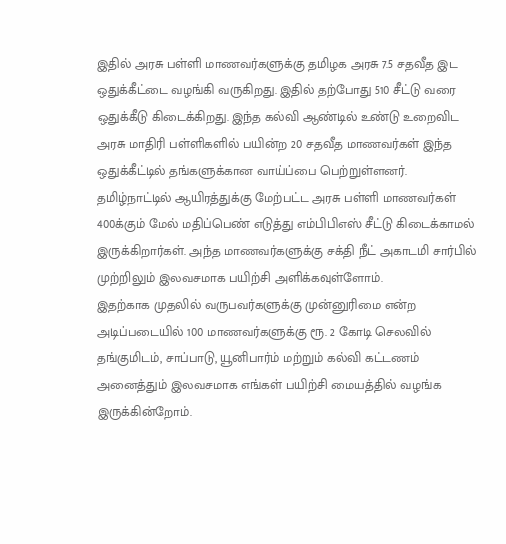இதில் அரசு பள்ளி மாணவர்களுக்கு தமிழக அரசு 7.5 சதவீத இட ஒதுக்கீட்டை வழங்கி வருகிறது. இதில் தற்போது 510 சீட்டு வரை ஒதுக்கீடு கிடைக்கிறது. இந்த கல்வி ஆண்டில் உண்டு உறைவிட அரசு மாதிரி பள்ளிகளில் பயின்ற 20 சதவீத மாணவர்கள் இந்த ஒதுக்கீட்டில் தங்களுக்கான வாய்ப்பை பெற்றுள்ளனர்.
தமிழ்நாட்டில் ஆயிரத்துக்கு மேற்பட்ட அரசு பள்ளி மாணவர்கள் 400க்கும் மேல் மதிப்பெண் எடுத்து எம்பிபிஎஸ் சீட்டு கிடைக்காமல் இருக்கிறார்கள். அந்த மாணவர்களுக்கு சக்தி நீட் அகாடமி சார்பில் முற்றிலும் இலவசமாக பயிற்சி அளிக்கவுள்ளோம்.
இதற்காக முதலில் வருபவர்களுக்கு முன்னுரிமை என்ற அடிப்படையில் 100 மாணவர்களுக்கு ரூ. 2 கோடி செலவில் தங்குமிடம், சாப்பாடு, யூனிபார்ம் மற்றும் கல்வி கட்டணம் அனைத்தும் இலவசமாக எங்கள் பயிற்சி மையத்தில் வழங்க இருக்கின்றோம்.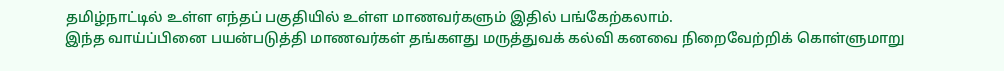தமிழ்நாட்டில் உள்ள எந்தப் பகுதியில் உள்ள மாணவர்களும் இதில் பங்கேற்கலாம்.
இந்த வாய்ப்பினை பயன்படுத்தி மாணவர்கள் தங்களது மருத்துவக் கல்வி கனவை நிறைவேற்றிக் கொள்ளுமாறு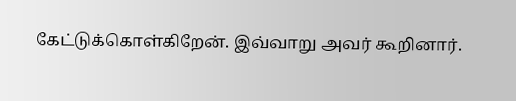கேட்டுக்கொள்கிறேன். இவ்வாறு அவர் கூறினார்.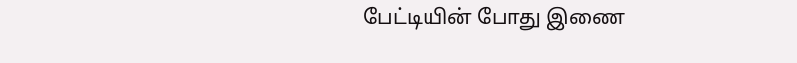பேட்டியின் போது இணை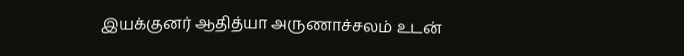இயக்குனர் ஆதித்யா அருணாச்சலம் உடன்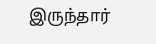இருந்தார்